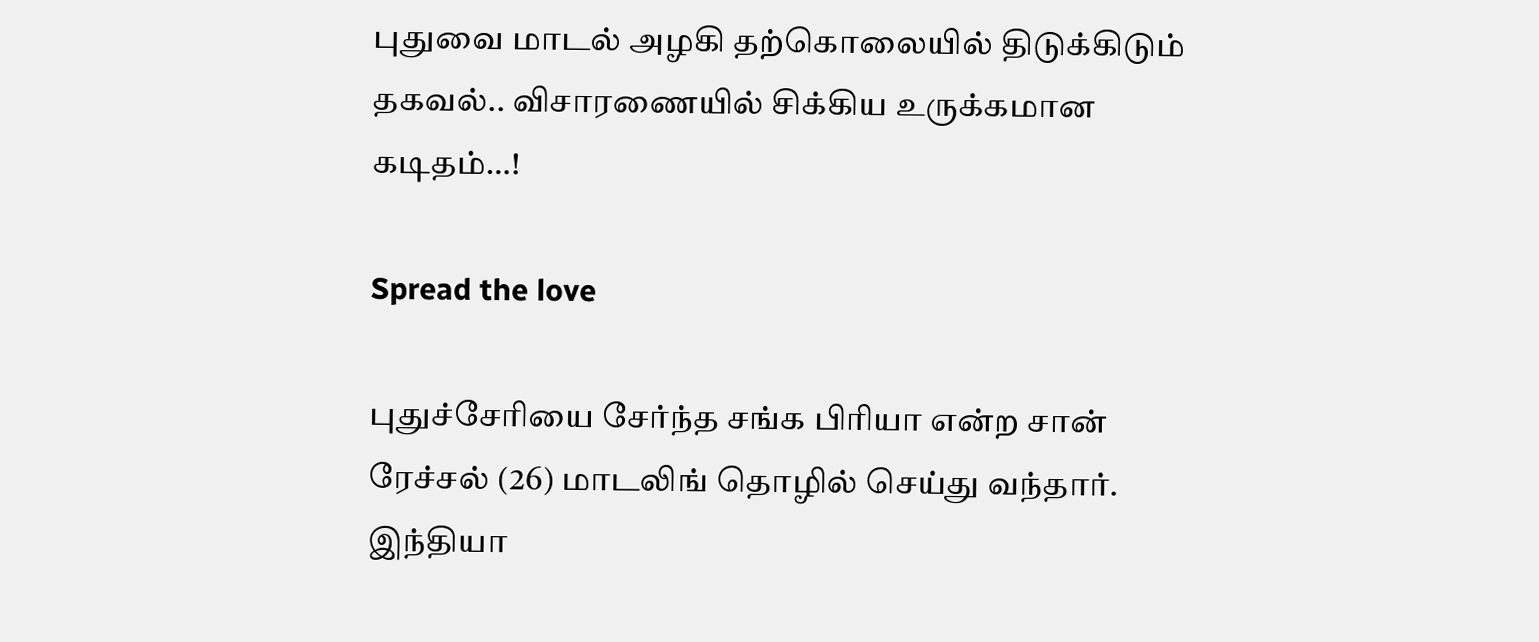புதுவை மாடல் அழகி தற்கொலையில் திடுக்கிடும் தகவல்.. விசாரணையில் சிக்கிய உருக்கமான கடிதம்…!

Spread the love

புதுச்சேரியை சேர்ந்த சங்க பிரியா என்ற சான் ரேச்சல் (26) மாடலிங் தொழில் செய்து வந்தார். இந்தியா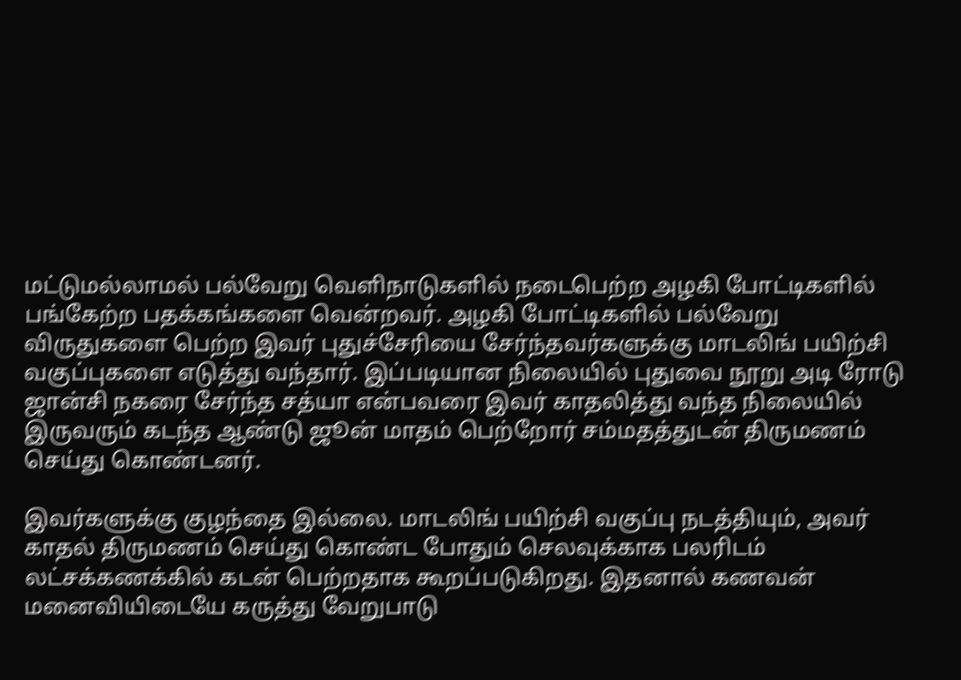மட்டுமல்லாமல் பல்வேறு வெளிநாடுகளில் நடைபெற்ற அழகி போட்டிகளில் பங்கேற்ற பதக்கங்களை வென்றவர். அழகி போட்டிகளில் பல்வேறு விருதுகளை பெற்ற இவர் புதுச்சேரியை சேர்ந்தவர்களுக்கு மாடலிங் பயிற்சி வகுப்புகளை எடுத்து வந்தார். இப்படியான நிலையில் புதுவை நூறு அடி ரோடு ஜான்சி நகரை சேர்ந்த சத்யா என்பவரை இவர் காதலித்து வந்த நிலையில் இருவரும் கடந்த ஆண்டு ஜூன் மாதம் பெற்றோர் சம்மதத்துடன் திருமணம் செய்து கொண்டனர்.

இவர்களுக்கு குழந்தை இல்லை. மாடலிங் பயிற்சி வகுப்பு நடத்தியும், அவர் காதல் திருமணம் செய்து கொண்ட போதும் செலவுக்காக பலரிடம் லட்சக்கணக்கில் கடன் பெற்றதாக கூறப்படுகிறது. இதனால் கணவன் மனைவியிடையே கருத்து வேறுபாடு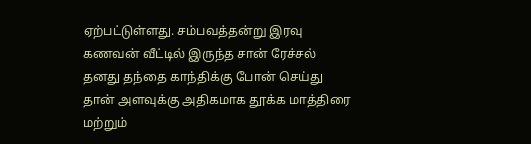ஏற்பட்டுள்ளது. சம்பவத்தன்று இரவு கணவன் வீட்டில் இருந்த சான் ரேச்சல் தனது தந்தை காந்திக்கு போன் செய்து தான் அளவுக்கு அதிகமாக தூக்க மாத்திரை மற்றும்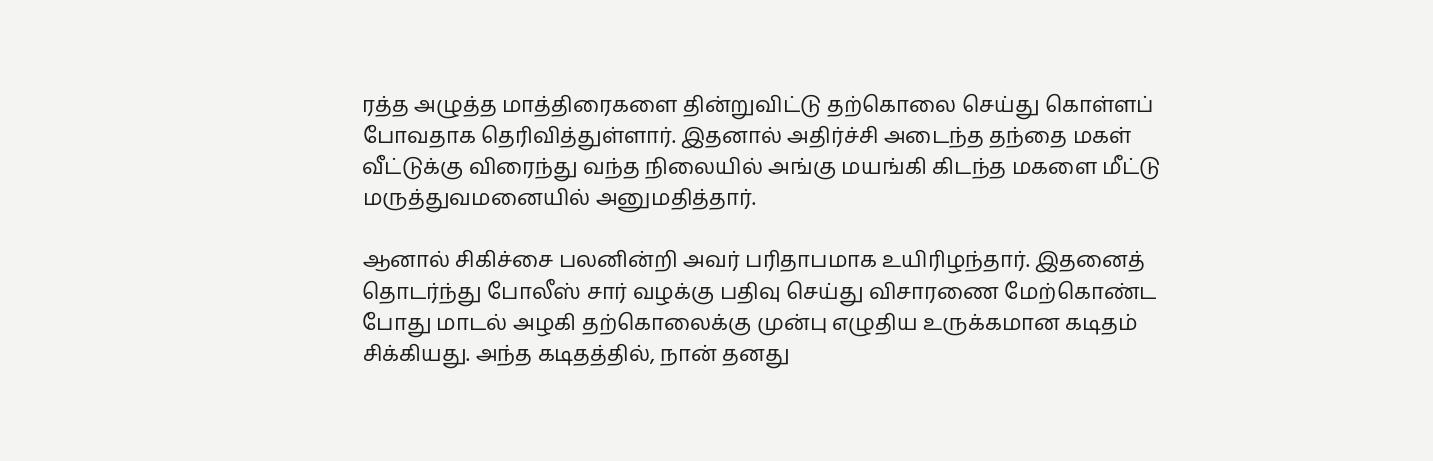ரத்த அழுத்த மாத்திரைகளை தின்றுவிட்டு தற்கொலை செய்து கொள்ளப் போவதாக தெரிவித்துள்ளார். இதனால் அதிர்ச்சி அடைந்த தந்தை மகள் வீட்டுக்கு விரைந்து வந்த நிலையில் அங்கு மயங்கி கிடந்த மகளை மீட்டு மருத்துவமனையில் அனுமதித்தார்.

ஆனால் சிகிச்சை பலனின்றி அவர் பரிதாபமாக உயிரிழந்தார். இதனைத் தொடர்ந்து போலீஸ் சார் வழக்கு பதிவு செய்து விசாரணை மேற்கொண்ட போது மாடல் அழகி தற்கொலைக்கு முன்பு எழுதிய உருக்கமான கடிதம் சிக்கியது. அந்த கடிதத்தில், நான் தனது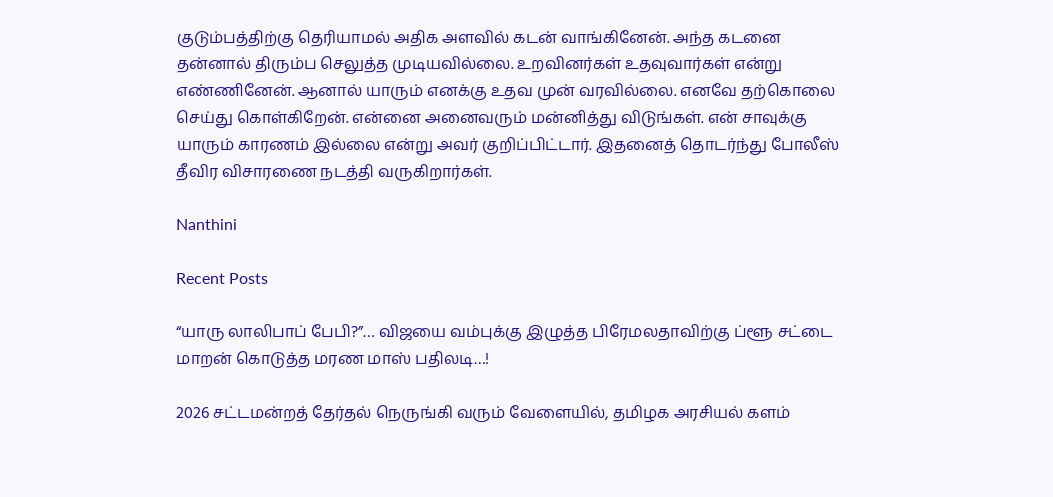குடும்பத்திற்கு தெரியாமல் அதிக அளவில் கடன் வாங்கினேன். அந்த கடனை தன்னால் திரும்ப செலுத்த முடியவில்லை. உறவினர்கள் உதவுவார்கள் என்று எண்ணினேன். ஆனால் யாரும் எனக்கு உதவ முன் வரவில்லை. எனவே தற்கொலை செய்து கொள்கிறேன். என்னை அனைவரும் மன்னித்து விடுங்கள். என் சாவுக்கு யாரும் காரணம் இல்லை என்று அவர் குறிப்பிட்டார். இதனைத் தொடர்ந்து போலீஸ் தீவிர விசாரணை நடத்தி வருகிறார்கள்.

Nanthini

Recent Posts

“யாரு லாலிபாப் பேபி?”… விஜயை வம்புக்கு இழுத்த பிரேமலதாவிற்கு ப்ளூ சட்டை மாறன் கொடுத்த மரண மாஸ் பதிலடி…!

2026 சட்டமன்றத் தேர்தல் நெருங்கி வரும் வேளையில், தமிழக அரசியல் களம்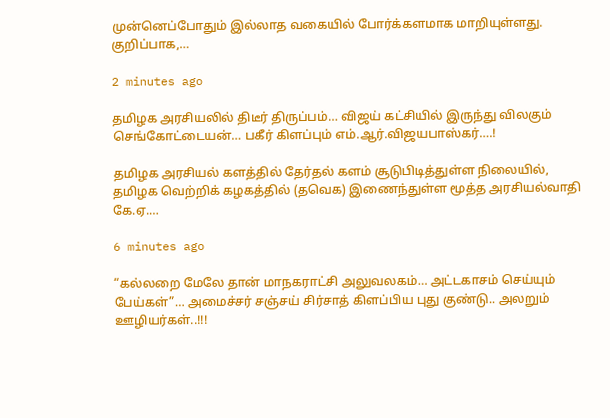முன்னெப்போதும் இல்லாத வகையில் போர்க்களமாக மாறியுள்ளது. குறிப்பாக,…

2 minutes ago

தமிழக அரசியலில் திடீர் திருப்பம்… விஜய் கட்சியில் இருந்து விலகும் செங்கோட்டையன்… பகீர் கிளப்பும் எம்.ஆர்.விஜயபாஸ்கர்….!

தமிழக அரசியல் களத்தில் தேர்தல் களம் சூடுபிடித்துள்ள நிலையில், தமிழக வெற்றிக் கழகத்தில் (தவெக) இணைந்துள்ள மூத்த அரசியல்வாதி கே.ஏ.…

6 minutes ago

“கல்லறை மேலே தான் மாநகராட்சி அலுவலகம்… அட்டகாசம் செய்யும் பேய்கள்”… அமைச்சர் சஞ்சய் சிர்சாத் கிளப்பிய புது குண்டு.. அலறும் ஊழியர்கள்..!!!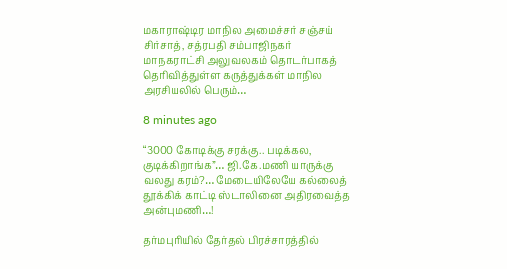மகாராஷ்டிர மாநில அமைச்சர் சஞ்சய் சிர்சாத், சத்ரபதி சம்பாஜிநகர் மாநகராட்சி அலுவலகம் தொடர்பாகத் தெரிவித்துள்ள கருத்துக்கள் மாநில அரசியலில் பெரும்…

8 minutes ago

“3000 கோடிக்கு சரக்கு.. படிக்கல, குடிக்கிறாங்க”… ஜி.கே.மணி யாருக்கு வலது கரம்?… மேடையிலேயே கல்லைத் தூக்கிக் காட்டி ஸ்டாலினை அதிரவைத்த அன்புமணி…!

தர்மபுரியில் தேர்தல் பிரச்சாரத்தில்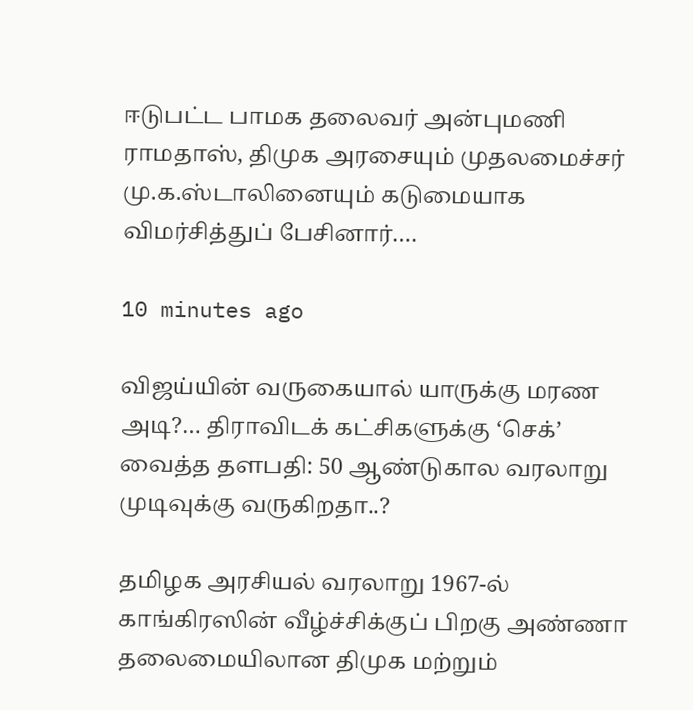ஈடுபட்ட பாமக தலைவர் அன்புமணி ராமதாஸ், திமுக அரசையும் முதலமைச்சர் மு.க.ஸ்டாலினையும் கடுமையாக விமர்சித்துப் பேசினார்.…

10 minutes ago

விஜய்யின் வருகையால் யாருக்கு மரண அடி?… திராவிடக் கட்சிகளுக்கு ‘செக்’ வைத்த தளபதி: 50 ஆண்டுகால வரலாறு முடிவுக்கு வருகிறதா..?

தமிழக அரசியல் வரலாறு 1967-ல் காங்கிரஸின் வீழ்ச்சிக்குப் பிறகு அண்ணா தலைமையிலான திமுக மற்றும்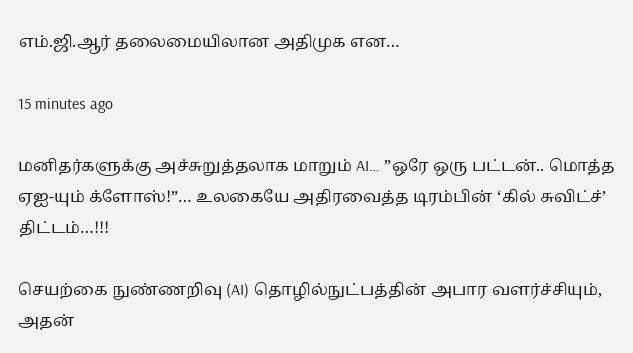எம்.ஜி.ஆர் தலைமையிலான அதிமுக என…

15 minutes ago

மனிதர்களுக்கு அச்சுறுத்தலாக மாறும் AI… ”ஒரே ஒரு பட்டன்.. மொத்த ஏஐ-யும் க்ளோஸ்!”… உலகையே அதிரவைத்த டிரம்பின் ‘கில் சுவிட்ச்’ திட்டம்…!!!

செயற்கை நுண்ணறிவு (AI) தொழில்நுட்பத்தின் அபார வளர்ச்சியும், அதன்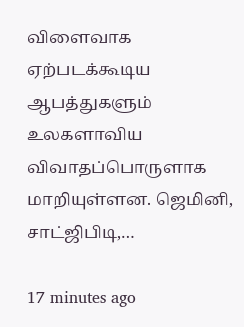விளைவாக ஏற்படக்கூடிய ஆபத்துகளும் உலகளாவிய விவாதப்பொருளாக மாறியுள்ளன. ஜெமினி, சாட்ஜிபிடி,…

17 minutes ago